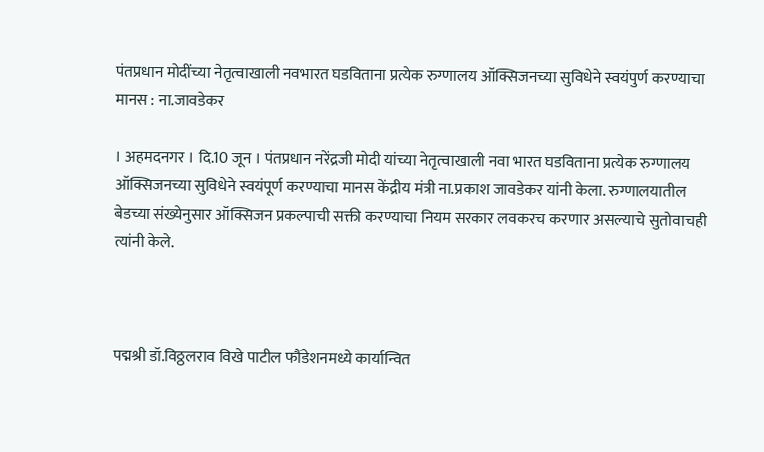पंतप्रधान मोदींच्या नेतृत्वाखाली नवभारत घडविताना प्रत्येक रुग्णालय ऑक्सिजनच्या सुविधेने स्वयंपुर्ण करण्याचा मानस : ना.जावडेकर

। अहमदनगर । दि.10 जून । पंतप्रधान नरेंद्रजी मोदी यांच्या नेतृत्वाखाली नवा भारत घडविताना प्रत्येक रुग्णालय ऑक्सिजनच्या सुविधेने स्वयंपूर्ण करण्याचा मानस केंद्रीय मंत्री ना.प्रकाश जावडेकर यांनी केला. रुग्णालयातील बेडच्या संख्येनुसार ऑक्सिजन प्रकल्पाची सक्ती करण्याचा नियम सरकार लवकरच करणार असल्याचे सुतोवाचही  त्यांनी केले.



पद्मश्री डॉ.विठ्ठलराव विखे पाटील फौंडेशनमध्ये कार्यान्वित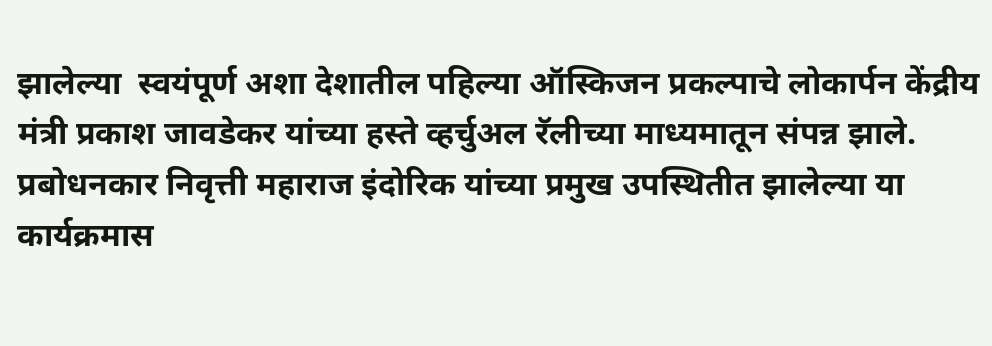झालेल्या  स्वयंपूर्ण अशा देशातील पहिल्या ऑस्किजन प्रकल्पाचे लोकार्पन केंद्रीय मंत्री प्रकाश जावडेकर यांच्या हस्ते व्हर्चुअल रॅलीच्या माध्यमातून संपन्न झाले. प्रबोधनकार निवृत्ती महाराज इंदोरिक यांच्या प्रमुख उपस्थितीत झालेल्या या कार्यक्रमास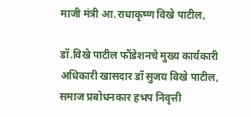माजी मंत्री आ.राधाकृष्ण विखे पाटील,

डॉ.विखे पाटील फौंडेशनचे मुख्य कार्यकारी अधिकारी खासदार डॉ सुजय विखे पाटील, समाज प्रबोधनकार हभप निवृत्ती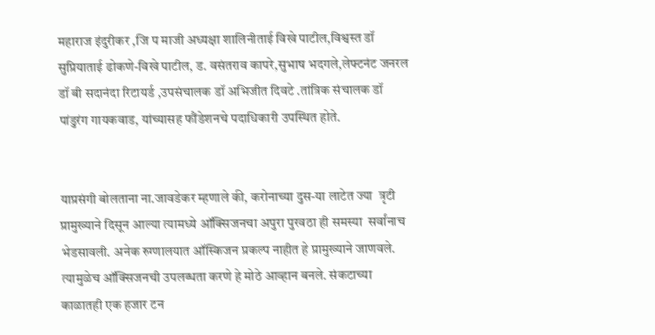महाराज इंदुरीकर ,जि प माजी अध्यक्षा शालिनीताई विखे पाटील,विश्वस्त डॉ सुप्रियाताई ढोकणे-विखे पाटील, ड. वसंतराव कापरे,सुभाष भदगले,लेफ्टनंट जनरल डॉ बी सदानंदा रिटायर्ड ,उपसंचालक डॉ अभिजीत दिवटे .तांत्रिक संचालक डॉ पांडुरंग गायकवाड, यांच्यासह फौंडेशनचे पदाधिकारी उपस्थित होते.


याप्रसंगी बोलताना ना.जावडेकर म्हणाले की, करोनाच्या दुस-या लाटेत ज्या  त्रृटी प्रामुख्याने दिसून आल्या त्यामध्ये ऑक्सिजनचा अपुरा पुरवठा ही समस्या  सर्वांनाच भेडसावली. अनेक रुग्णालयात ऑस्किजन प्रकल्प नाहीत हे प्रामुख्याने जाणवले. त्यामुळेच ऑक्सिजनची उपलब्धता करणे हे मोठे आव्हान बनले. संकटाच्या काळातही एक हजार टन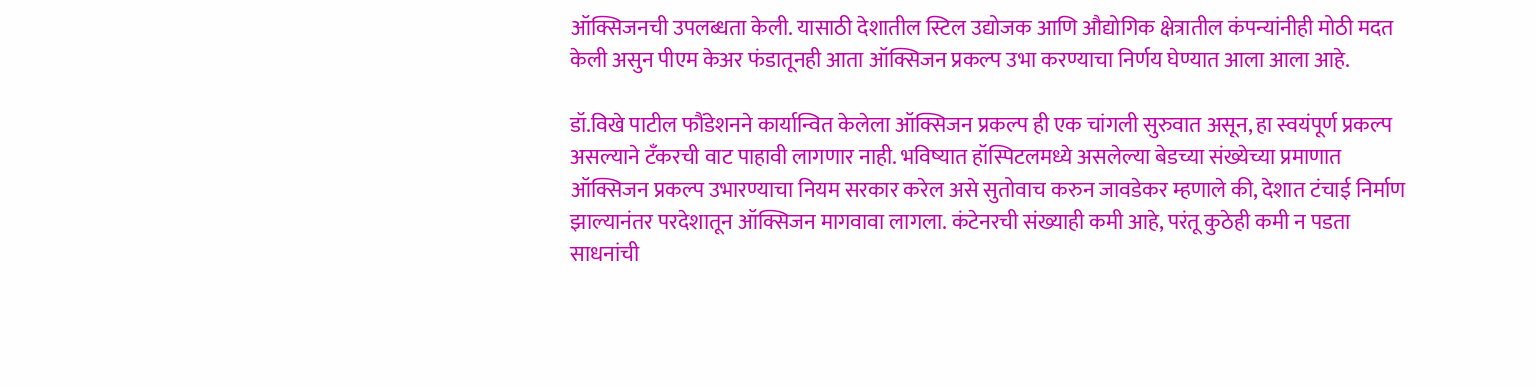ऑक्सिजनची उपलब्धता केली. यासाठी देशातील स्टिल उद्योजक आणि औद्योगिक क्षेत्रातील कंपन्यांनीही मोठी मदत केली असुन पीएम केअर फंडातूनही आता ऑक्सिजन प्रकल्प उभा करण्याचा निर्णय घेण्यात आला आला आहे.

डॉ.विखे पाटील फौंडेशनने कार्यान्वित केलेला ऑक्सिजन प्रकल्प ही एक चांगली सुरुवात असून, हा स्वयंपूर्ण प्रकल्प असल्याने टँकरची वाट पाहावी लागणार नाही. भविष्यात हॉस्पिटलमध्ये असलेल्या बेडच्या संख्येच्या प्रमाणात ऑक्सिजन प्रकल्प उभारण्याचा नियम सरकार करेल असे सुतोवाच करुन जावडेकर म्हणाले की, देशात टंचाई निर्माण झाल्यानंतर परदेशातून ऑक्सिजन मागवावा लागला. कंटेनरची संख्याही कमी आहे, परंतू कुठेही कमी न पडता साधनांची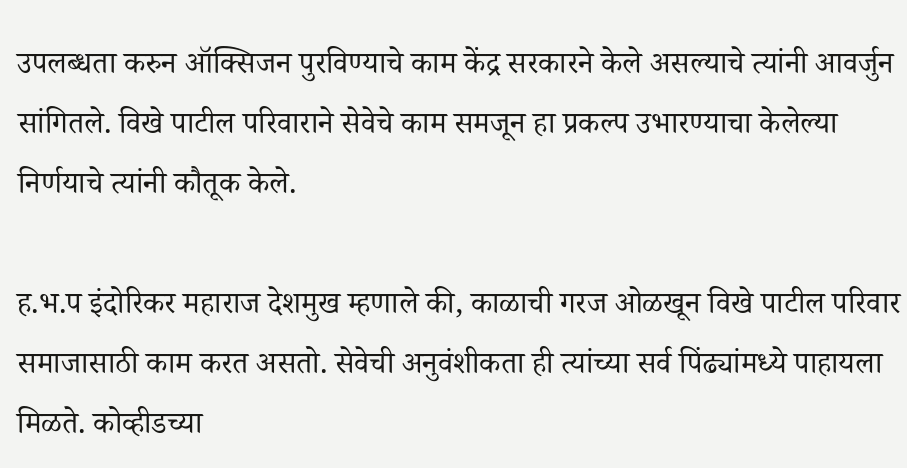उपलब्धता करुन ऑक्सिजन पुरविण्याचे काम केंद्र सरकारने केले असल्याचे त्यांनी आवर्जुन सांगितले. विखे पाटील परिवाराने सेवेचे काम समजून हा प्रकल्प उभारण्याचा केलेल्या निर्णयाचे त्यांनी कौतूक केले.

ह.भ.प इंदोरिकर महाराज देशमुख म्हणाले की, काळाची गरज ओळखून विखे पाटील परिवार समाजासाठी काम करत असतो. सेवेची अनुवंशीकता ही त्यांच्या सर्व पिंढ्यांमध्ये पाहायला मिळते. कोव्हीडच्या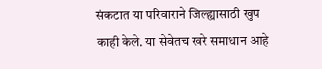संकटात या परिवाराने जिल्ह्यासाठी खुप काही केले. या सेवेतच खरे समाधान आहे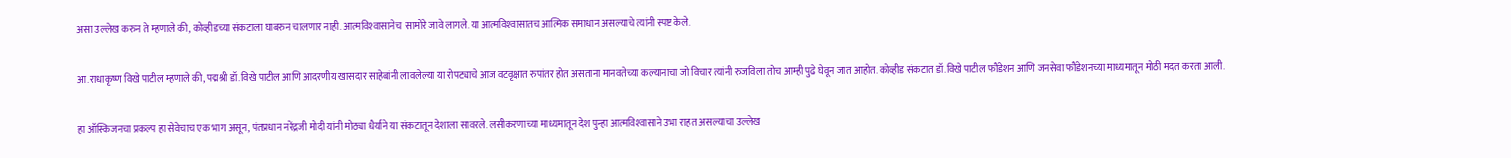असा उल्लेख करुन ते म्हणाले की, कोव्हीडच्या संकटाला घाबरुन चालणार नाही. आत्मविश्‍वासानेच  सामोरे जावे लागले. या आत्मविश्‍वासातच आत्मिक समाधान असल्याचे त्यांनी स्पष्ट केले.

आ.राधाकृष्ण विखे पाटील म्हणाले की, पद्मश्री डॉ.विखे पाटील आणि आदरणीय खासदार साहेबांनी लावलेल्या या रोपट्याचे आज वटवृक्षात रुपांतर होत असताना मानवतेच्या कल्यानाचा जो विचार त्यांनी रुजविला तोच आम्ही पुढे घेवून जात आहोत. कोव्हीड संकटात डॉ.विखे पाटील फौंडेशन आणि जनसेवा फौंडेशनच्या माध्यमातून मोठी मदत करता आली.

हा ऑस्किजनचा प्रकल्प हा सेवेचाच एक भाग असून, पंतप्रधान नरेंद्रजी मोदी यांनी मोठ्या धैर्याने या संकटातून देशाला सावरले. लसीकरणाच्या माध्यमातून देश पुन्हा आत्मविश्‍वासाने उभा राहत असल्याचा उल्लेख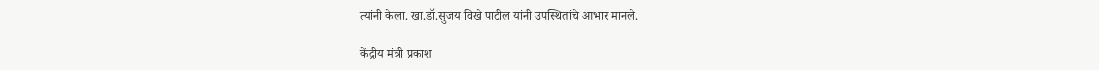त्यांनी केला. खा.डॉ.सुजय विखे पाटील यांनी उपस्थितांचे आभार मानले.

केंद्रीय मंत्री प्रकाश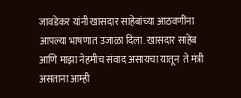जावडेकर यांनी खासदार साहेबांच्या आठवणींना आपल्या भाषणात उजाळा दिला. खासदार साहेब आणि माझा नेहमीच संवाद असायचा यातून  ते मंत्री असताना आम्ही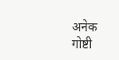अनेक गोष्टी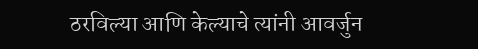ठरविल्या आणि केल्याचे त्यांनी आवर्जुन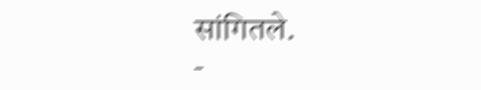सांगितले.
-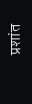प्रशांत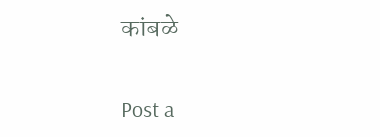कांबळे

Post a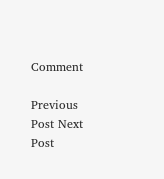Comment

Previous Post Next Post